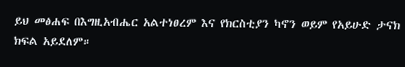ይህ መፅሐፍ በእግዚአብሔር አልተነፀረም እና የክርስቲያን ካኖን ወይም የአይሁድ ታናክ ክፍል አይደለም።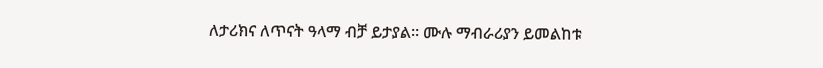ለታሪክና ለጥናት ዓላማ ብቻ ይታያል። ሙሉ ማብራሪያን ይመልከቱ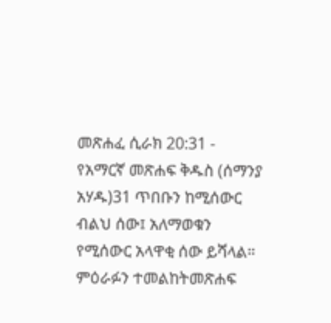መጽሐፈ ሲራክ 20:31 - የአማርኛ መጽሐፍ ቅዱስ (ሰማንያ አሃዱ)31 ጥበቡን ከሚሰውር ብልህ ሰው፤ አለማወቁን የሚሰውር አላዋቂ ሰው ይሻላል። ምዕራፉን ተመልከትመጽሐፍ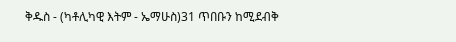ቅዱስ - (ካቶሊካዊ እትም - ኤማሁስ)31 ጥበቡን ከሚደብቅ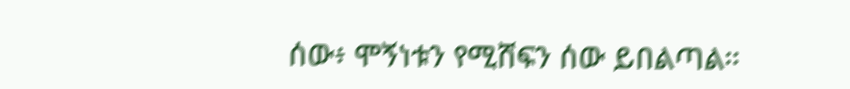ሰው፥ ሞኝነቱን የሚሸፍን ሰው ይበልጣል።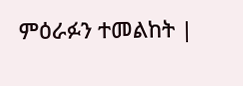ምዕራፉን ተመልከት |